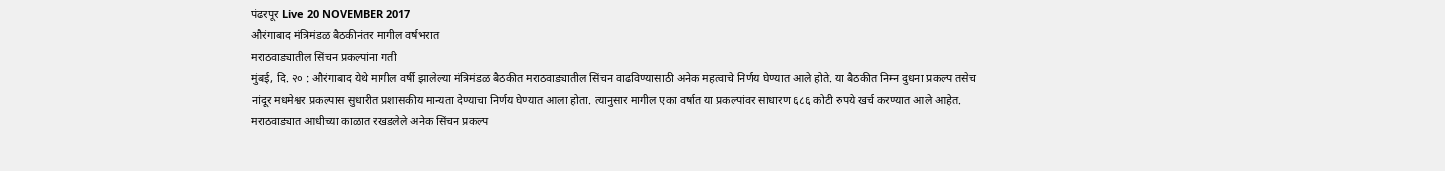पंढरपूर Live 20 NOVEMBER 2017
औरंगाबाद मंत्रिमंडळ बैठकीनंतर मागील वर्षभरात
मराठवाड्यातील सिंचन प्रकल्पांना गती
मुंबई, दि. २० : औरंगाबाद येथे मागील वर्षी झालेल्या मंत्रिमंडळ बैठकीत मराठवाड्यातील सिंचन वाढविण्यासाठी अनेक महत्वाचे निर्णय घेण्यात आले होते. या बैठकीत निम्न दुधना प्रकल्प तसेच नांदूर मधमेश्वर प्रकल्पास सुधारीत प्रशासकीय मान्यता देण्याचा निर्णय घेण्यात आला होता. त्यानुसार मागील एका वर्षात या प्रकल्पांवर साधारण ६८६ कोटी रुपये खर्च करण्यात आले आहेत. मराठवाड्यात आधीच्या काळात रखडलेले अनेक सिंचन प्रकल्प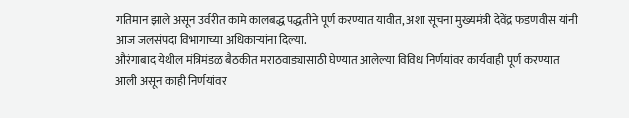गतिमान झाले असून उर्वरीत कामे कालबद्ध पद्धतीने पूर्ण करण्यात यावीत, अशा सूचना मुख्यमंत्री देवेंद्र फडणवीस यांनी आज जलसंपदा विभागाच्या अधिकाऱ्यांना दिल्या.
औरंगाबाद येथील मंत्रिमंडळ बैठकीत मराठवाड्यासाठी घेण्यात आलेल्या विविध निर्णयांवर कार्यवाही पूर्ण करण्यात आली असून काही निर्णयांवर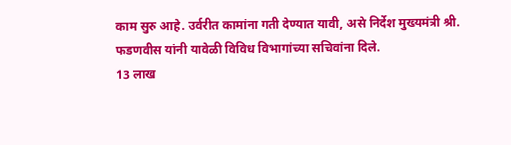काम सुरु आहे. उर्वरीत कामांना गती देण्यात यावी, असे निर्देश मुख्यमंत्री श्री. फडणवीस यांनी यावेळी विविध विभागांच्या सचिवांना दिले.
13 लाख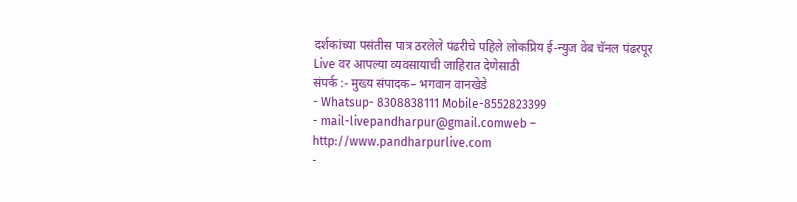दर्शकांच्या पसंतीस पात्र ठरलेले पंढरीचे पहिले लोकप्रिय ई-न्युज वेब चॅनल पंढरपूर Live वर आपल्या व्यवसायाची जाहिरात देणेसाठी
संपर्क :- मुख्य संपादक– भगवान वानखेडे
- Whatsup- 8308838111 Mobile-8552823399
- mail-livepandharpur@gmail.comweb – http://www.pandharpurlive.com
-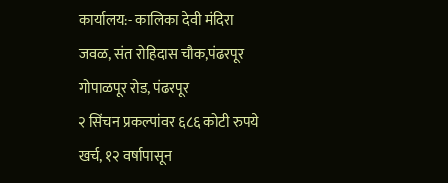कार्यालय:- कालिका देवी मंदिरा जवळ, संत रोहिदास चौक,पंढरपूर गोपाळपूर रोड, पंढरपूर
२ सिंचन प्रकल्पांवर ६८६ कोटी रुपये खर्च, १२ वर्षापासून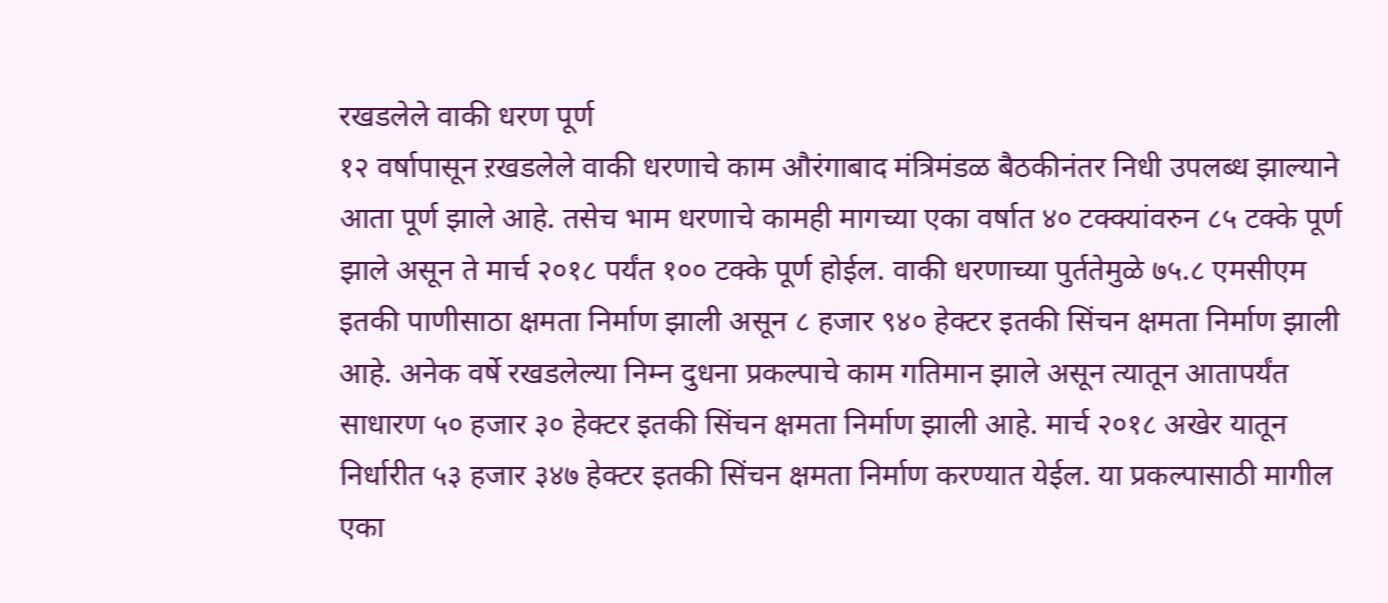रखडलेले वाकी धरण पूर्ण
१२ वर्षापासून ऱखडलेले वाकी धरणाचे काम औरंगाबाद मंत्रिमंडळ बैठकीनंतर निधी उपलब्ध झाल्याने आता पूर्ण झाले आहे. तसेच भाम धरणाचे कामही मागच्या एका वर्षात ४० टक्क्यांवरुन ८५ टक्के पूर्ण झाले असून ते मार्च २०१८ पर्यंत १०० टक्के पूर्ण होईल. वाकी धरणाच्या पुर्ततेमुळे ७५.८ एमसीएम इतकी पाणीसाठा क्षमता निर्माण झाली असून ८ हजार ९४० हेक्टर इतकी सिंचन क्षमता निर्माण झाली आहे. अनेक वर्षे रखडलेल्या निम्न दुधना प्रकल्पाचे काम गतिमान झाले असून त्यातून आतापर्यंत साधारण ५० हजार ३० हेक्टर इतकी सिंचन क्षमता निर्माण झाली आहे. मार्च २०१८ अखेर यातून निर्धारीत ५३ हजार ३४७ हेक्टर इतकी सिंचन क्षमता निर्माण करण्यात येईल. या प्रकल्पासाठी मागील एका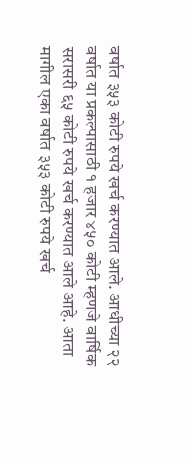वर्षात ३५३ कोटी रुपये खर्च करण्यात आले. आधीच्या २२ वर्षात या प्रकल्पासाठी १ हजार ४५० कोटी म्हणजे वार्षिक सरासरी ६५ कोटी रुपये खर्च करण्यात आले आहे. आता मागील एका वर्षात ३५३ कोटी रुपये खर्च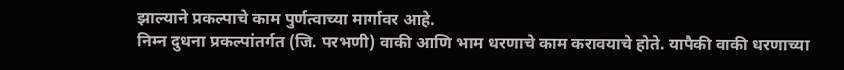झाल्याने प्रकल्पाचे काम पुर्णत्वाच्या मार्गावर आहे.
निम्न दुधना प्रकल्पांतर्गत (जि. परभणी) वाकी आणि भाम धरणाचे काम करावयाचे होते. यापैकी वाकी धरणाच्या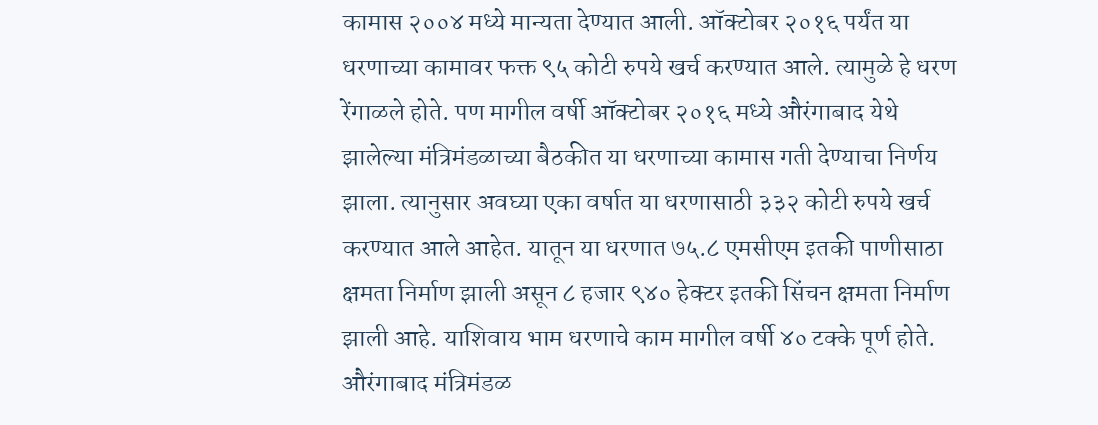कामास २००४ मध्ये मान्यता देण्यात आली. ऑक्टोबर २०१६ पर्यंत या धरणाच्या कामावर फक्त ९५ कोटी रुपये खर्च करण्यात आले. त्यामुळे हे धरण रेंगाळले होते. पण मागील वर्षी ऑक्टोबर २०१६ मध्ये औरंगाबाद येथे झालेल्या मंत्रिमंडळाच्या बैठकीत या धरणाच्या कामास गती देण्याचा निर्णय झाला. त्यानुसार अवघ्या एका वर्षात या धरणासाठी ३३२ कोटी रुपये खर्च करण्यात आले आहेत. यातून या धरणात ७५.८ एमसीएम इतकी पाणीसाठा क्षमता निर्माण झाली असून ८ हजार ९४० हेक्टर इतकी सिंचन क्षमता निर्माण झाली आहे. याशिवाय भाम धरणाचे काम मागील वर्षी ४० टक्के पूर्ण होते. औरंगाबाद मंत्रिमंडळ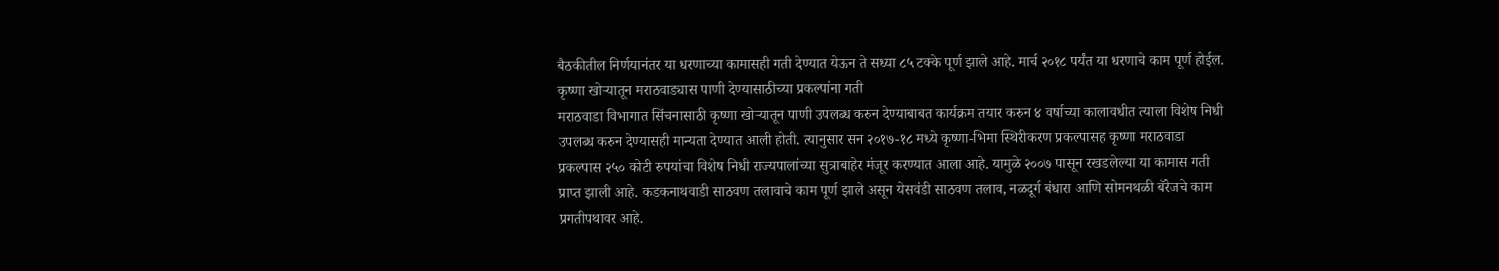बैठकीतील निर्णयानंतर या धरणाच्या कामासही गती देण्यात येऊन ते सध्या ८५ टक्के पूर्ण झाले आहे. मार्च २०१८ पर्यंत या धरणाचे काम पूर्ण होईल.
कृष्णा खोऱ्यातून मराठवाड्यास पाणी देण्यासाठीच्या प्रकल्पांना गती
मराठवाडा विभागात सिंचनासाठी कृष्णा खोऱ्यातून पाणी उपलब्ध करुन देण्याबाबत कार्यक्रम तयार करुन ४ वर्षाच्या कालावधीत त्याला विशेष निधी उपलब्ध करुन देण्यासही मान्यता देण्यात आली होती. त्यानुसार सन २०१७-१८ मध्ये कृष्णा-भिमा स्थिरीकरण प्रकल्पासह कृष्णा मराठवाडा प्रकल्पास २५० कोटी रुपयांचा विशेष निधी राज्यपालांच्या सुत्राबाहेर मंजूर करण्यात आला आहे. यामुळे २००७ पासून रखडलेल्या या कामास गती प्राप्त झाली आहे. कडकनाथवाडी साठवण तलावाचे काम पूर्ण झाले असून येसवंडी साठवण तलाव, नळदूर्ग बंधारा आणि सोमनथळी बॅरेजचे काम प्रगतीपथावर आहे.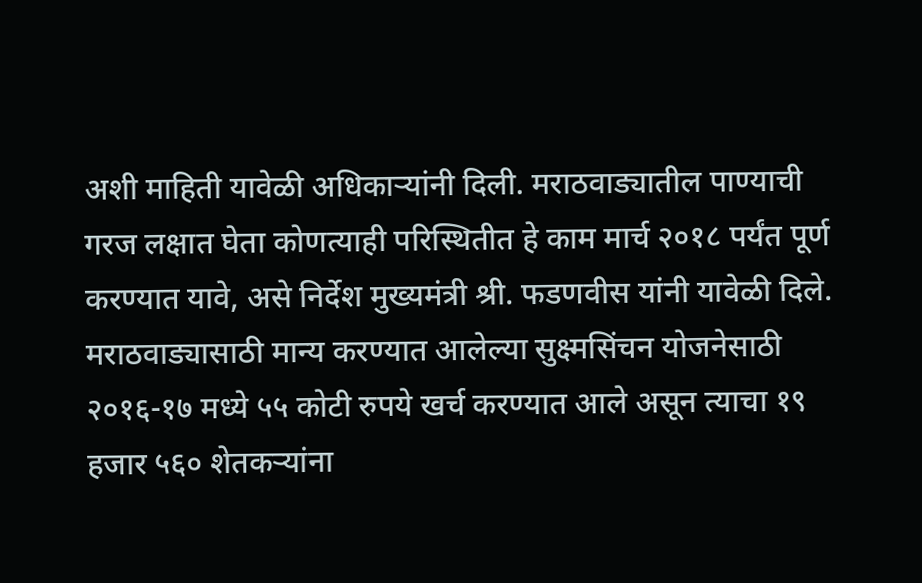अशी माहिती यावेळी अधिकाऱ्यांनी दिली. मराठवाड्यातील पाण्याची गरज लक्षात घेता कोणत्याही परिस्थितीत हे काम मार्च २०१८ पर्यंत पूर्ण करण्यात यावे, असे निर्देश मुख्यमंत्री श्री. फडणवीस यांनी यावेळी दिले.
मराठवाड्यासाठी मान्य करण्यात आलेल्या सुक्ष्मसिंचन योजनेसाठी २०१६-१७ मध्ये ५५ कोटी रुपये खर्च करण्यात आले असून त्याचा १९ हजार ५६० शेतकऱ्यांना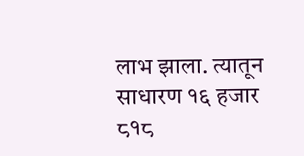लाभ झाला. त्यातून साधारण १६ हजार ८१८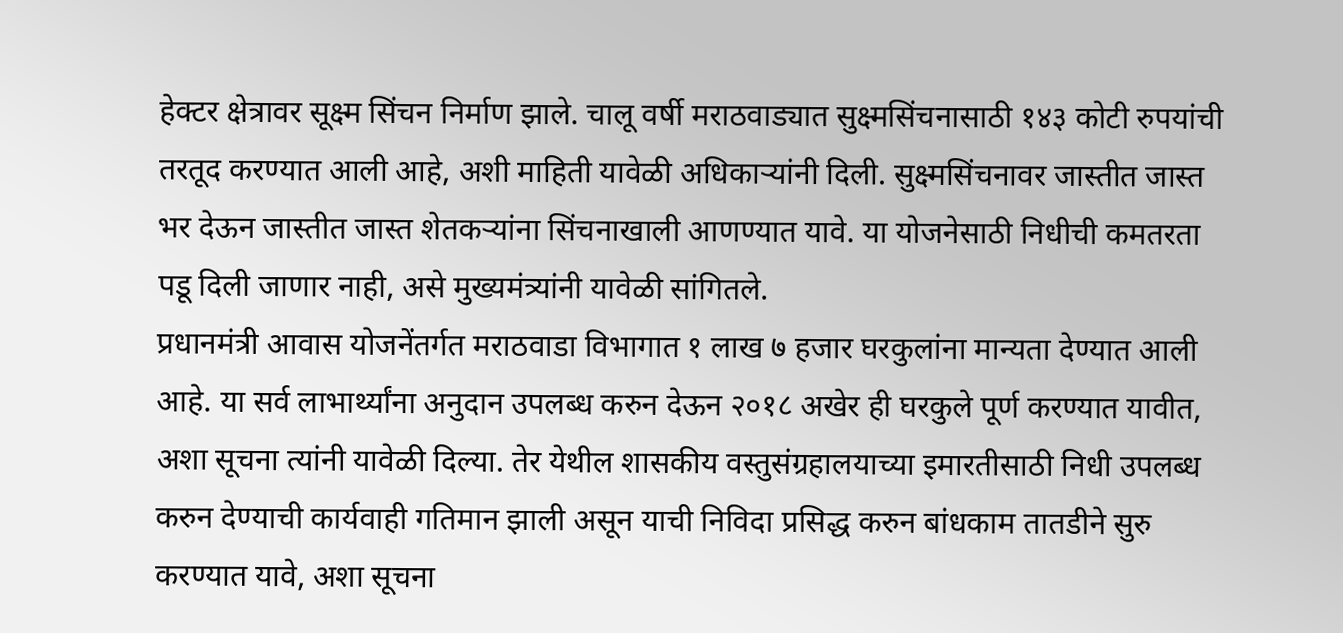हेक्टर क्षेत्रावर सूक्ष्म सिंचन निर्माण झाले. चालू वर्षी मराठवाड्यात सुक्ष्मसिंचनासाठी १४३ कोटी रुपयांची तरतूद करण्यात आली आहे, अशी माहिती यावेळी अधिकाऱ्यांनी दिली. सुक्ष्मसिंचनावर जास्तीत जास्त भर देऊन जास्तीत जास्त शेतकऱ्यांना सिंचनाखाली आणण्यात यावे. या योजनेसाठी निधीची कमतरता पडू दिली जाणार नाही, असे मुख्यमंत्र्यांनी यावेळी सांगितले.
प्रधानमंत्री आवास योजनेंतर्गत मराठवाडा विभागात १ लाख ७ हजार घरकुलांना मान्यता देण्यात आली आहे. या सर्व लाभार्थ्यांना अनुदान उपलब्ध करुन देऊन २०१८ अखेर ही घरकुले पूर्ण करण्यात यावीत, अशा सूचना त्यांनी यावेळी दिल्या. तेर येथील शासकीय वस्तुसंग्रहालयाच्या इमारतीसाठी निधी उपलब्ध करुन देण्याची कार्यवाही गतिमान झाली असून याची निविदा प्रसिद्ध करुन बांधकाम तातडीने सुरु करण्यात यावे, अशा सूचना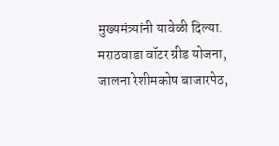मुख्यमंत्र्यांनी यावेळी दिल्या.
मराठवाडा वॉटर ग्रीड योजना, जालना रेशीमकोष बाजारपेठ,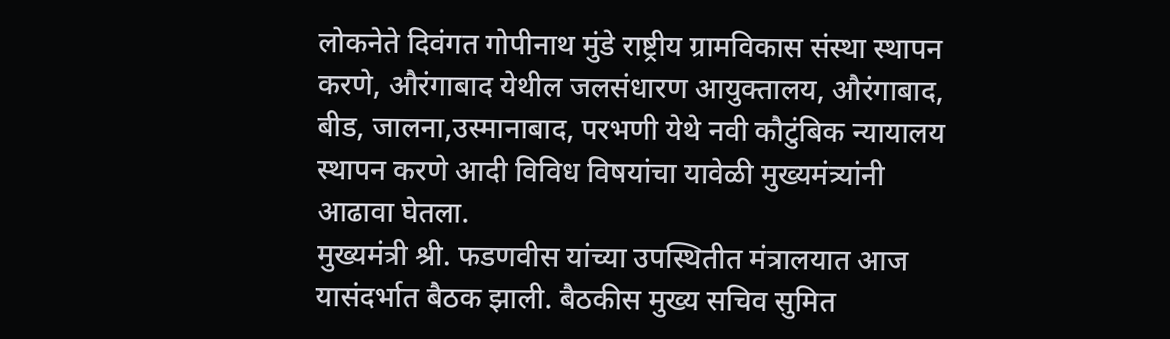लोकनेते दिवंगत गोपीनाथ मुंडे राष्ट्रीय ग्रामविकास संस्था स्थापन करणे, औरंगाबाद येथील जलसंधारण आयुक्तालय, औरंगाबाद, बीड, जालना,उस्मानाबाद, परभणी येथे नवी कौटुंबिक न्यायालय स्थापन करणे आदी विविध विषयांचा यावेळी मुख्यमंत्र्यांनी आढावा घेतला.
मुख्यमंत्री श्री. फडणवीस यांच्या उपस्थितीत मंत्रालयात आज यासंदर्भात बैठक झाली. बैठकीस मुख्य सचिव सुमित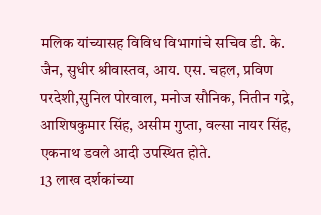मलिक यांच्यासह विविध विभागांचे सचिव डी. के. जैन, सुधीर श्रीवास्तव, आय. एस. चहल, प्रविण परदेशी,सुनिल पोरवाल, मनोज सौनिक, नितीन गद्रे, आशिषकुमार सिंह, असीम गुप्ता, वल्सा नायर सिंह, एकनाथ डवले आदी उपस्थित होते.
13 लाख दर्शकांच्या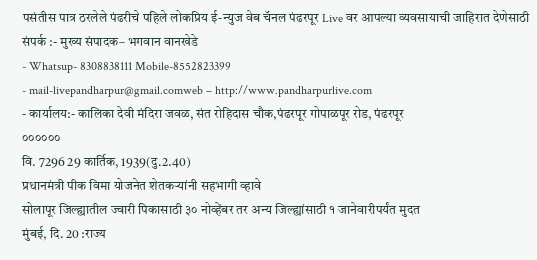पसंतीस पात्र ठरलेले पंढरीचे पहिले लोकप्रिय ई-न्युज वेब चॅनल पंढरपूर Live वर आपल्या व्यवसायाची जाहिरात देणेसाठी
संपर्क :- मुख्य संपादक– भगवान वानखेडे
- Whatsup- 8308838111 Mobile-8552823399
- mail-livepandharpur@gmail.comweb – http://www.pandharpurlive.com
- कार्यालय:- कालिका देवी मंदिरा जवळ, संत रोहिदास चौक,पंढरपूर गोपाळपूर रोड, पंढरपूर
००००००
वि. 7296 29 कार्तिक, 1939(दु.2.40)
प्रधानमंत्री पीक विमा योजनेत शेतकऱ्यांनी सहभागी व्हावे
सोलापूर जिल्ह्यातील ज्वारी पिकासाठी ३० नोव्हेंबर तर अन्य जिल्ह्यांसाठी १ जानेवारीपर्यंत मुदत
मुंबई, दि. 20 :राज्य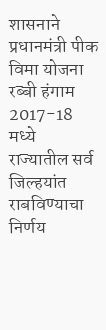शासनाने प्रधानमंत्री पीक विमा योजना रब्बी हंगाम 2017-18 मध्ये राज्यातील सर्व जिल्हयांत राबविण्याचा निर्णय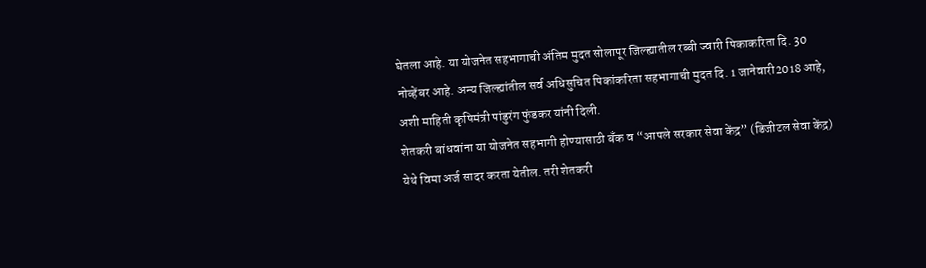घेतला आहे. या योजनेत सहभागाची अंतिम मुदत सोलापूर जिल्ह्यातील रब्बी ज्वारी पिकाकरिता दि. 30 नोव्हेंबर आहे. अन्य जिल्ह्यांतील सर्व अधिसुचित पिकांकरिता सहभागाची मुदत दि. 1 जानेवारी2018 आहे, अशी माहिती कृषिमंत्री पांडुरंग फुंडकर यांनी दिली.
शेतकरी बांधवांना या योजनेत सहभागी होण्यासाठी बँक व “आपले सरकार सेवा केंद्र” (डिजीटल सेवा केंद्र) येथे विमा अर्ज सादर करता येतील. तरी शेतकरी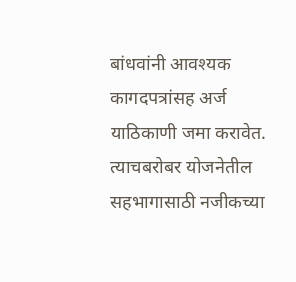बांधवांनी आवश्यक कागदपत्रांसह अर्ज याठिकाणी जमा करावेत.
त्याचबरोबर योजनेतील सहभागासाठी नजीकच्या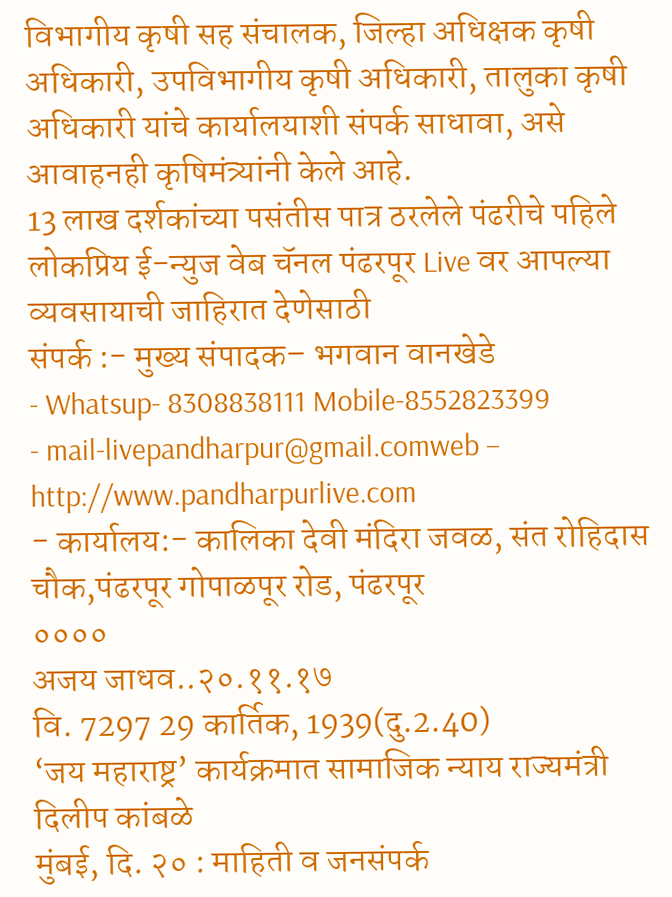विभागीय कृषी सह संचालक, जिल्हा अधिक्षक कृषी अधिकारी, उपविभागीय कृषी अधिकारी, तालुका कृषी अधिकारी यांचे कार्यालयाशी संपर्क साधावा, असे आवाहनही कृषिमंत्र्यांनी केले आहे.
13 लाख दर्शकांच्या पसंतीस पात्र ठरलेले पंढरीचे पहिले लोकप्रिय ई-न्युज वेब चॅनल पंढरपूर Live वर आपल्या व्यवसायाची जाहिरात देणेसाठी
संपर्क :- मुख्य संपादक– भगवान वानखेडे
- Whatsup- 8308838111 Mobile-8552823399
- mail-livepandharpur@gmail.comweb – http://www.pandharpurlive.com
- कार्यालय:- कालिका देवी मंदिरा जवळ, संत रोहिदास चौक,पंढरपूर गोपाळपूर रोड, पंढरपूर
००००
अजय जाधव..२०.११.१७
वि. 7297 29 कार्तिक, 1939(दु.2.40)
‘जय महाराष्ट्र’ कार्यक्रमात सामाजिक न्याय राज्यमंत्री दिलीप कांबळे
मुंबई, दि. २० : माहिती व जनसंपर्क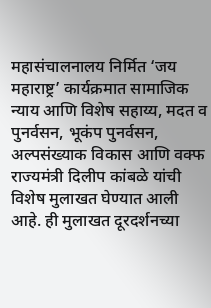महासंचालनालय निर्मित ‘जय महाराष्ट्र’ कार्यक्रमात सामाजिक न्याय आणि विशेष सहाय्य, मदत व पुनर्वसन, भूकंप पुनर्वसन, अल्पसंख्याक विकास आणि वक्फ राज्यमंत्री दिलीप कांबळे यांची विशेष मुलाखत घेण्यात आली आहे. ही मुलाखत दूरदर्शनच्या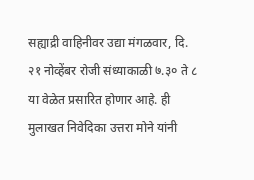सह्याद्री वाहिनीवर उद्या मंगळवार, दि. २१ नोव्हेंबर रोजी संध्याकाळी ७.३० ते ८ या वेळेत प्रसारित होणार आहे. ही मुलाखत निवेदिका उत्तरा मोने यांनी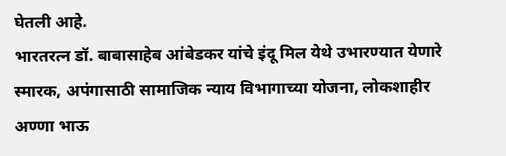घेतली आहे.
भारतरत्न डॉ. बाबासाहेब आंबेडकर यांचे इंदू मिल येथे उभारण्यात येणारे स्मारक, अपंगासाठी सामाजिक न्याय विभागाच्या योजना, लोकशाहीर अण्णा भाऊ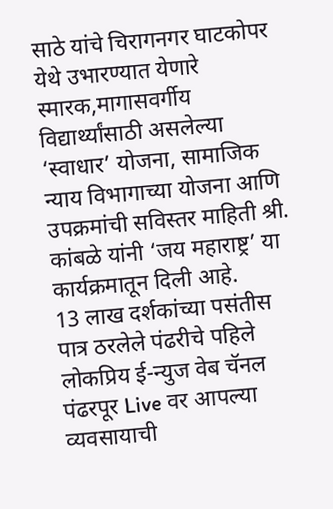साठे यांचे चिरागनगर घाटकोपर येथे उभारण्यात येणारे स्मारक,मागासवर्गीय विद्यार्थ्यांसाठी असलेल्या ‘स्वाधार’ योजना, सामाजिक न्याय विभागाच्या योजना आणि उपक्रमांची सविस्तर माहिती श्री. कांबळे यांनी ‘जय महाराष्ट्र’ या कार्यक्रमातून दिली आहे.
13 लाख दर्शकांच्या पसंतीस पात्र ठरलेले पंढरीचे पहिले लोकप्रिय ई-न्युज वेब चॅनल पंढरपूर Live वर आपल्या व्यवसायाची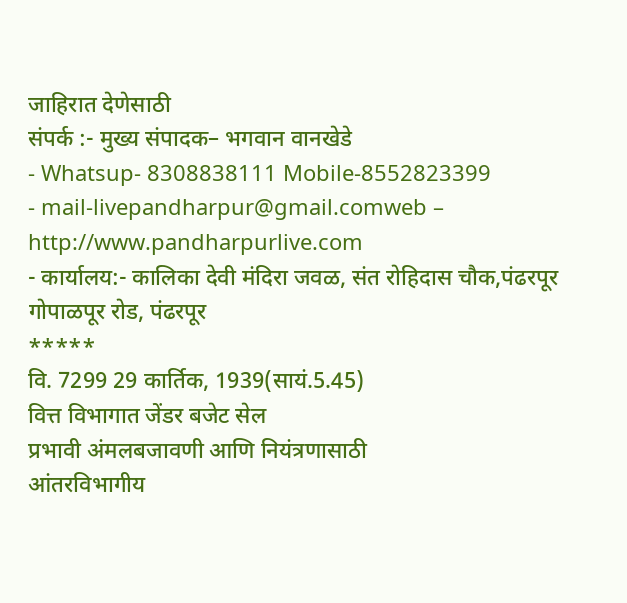जाहिरात देणेसाठी
संपर्क :- मुख्य संपादक– भगवान वानखेडे
- Whatsup- 8308838111 Mobile-8552823399
- mail-livepandharpur@gmail.comweb – http://www.pandharpurlive.com
- कार्यालय:- कालिका देवी मंदिरा जवळ, संत रोहिदास चौक,पंढरपूर गोपाळपूर रोड, पंढरपूर
*****
वि. 7299 29 कार्तिक, 1939(सायं.5.45)
वित्त विभागात जेंडर बजेट सेल
प्रभावी अंमलबजावणी आणि नियंत्रणासाठी
आंतरविभागीय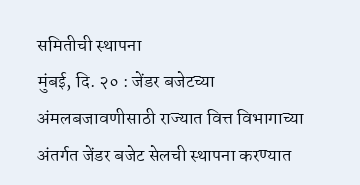समितीची स्थापना
मुंबई, दि. २० : जेंडर बजेटच्या अंमलबजावणीसाठी राज्यात वित्त विभागाच्या अंतर्गत जेंडर बजेट सेलची स्थापना करण्यात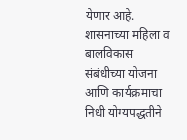येणार आहे. शासनाच्या महिला व बालविकास संबंधीच्या योजना आणि कार्यक्रमाचा निधी योग्यपद्धतीने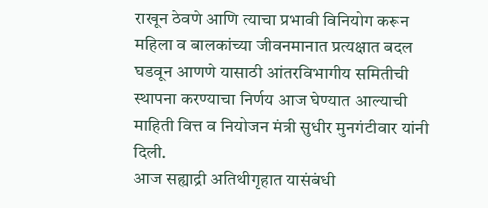राखून ठेवणे आणि त्याचा प्रभावी विनियोग करून महिला व बालकांच्या जीवनमानात प्रत्यक्षात बदल घडवून आणणे यासाठी आंतरविभागीय समितीची स्थापना करण्याचा निर्णय आज घेण्यात आल्याची माहिती वित्त व नियोजन मंत्री सुधीर मुनगंटीवार यांनी दिली.
आज सह्याद्री अतिथीगृहात यासंबंधी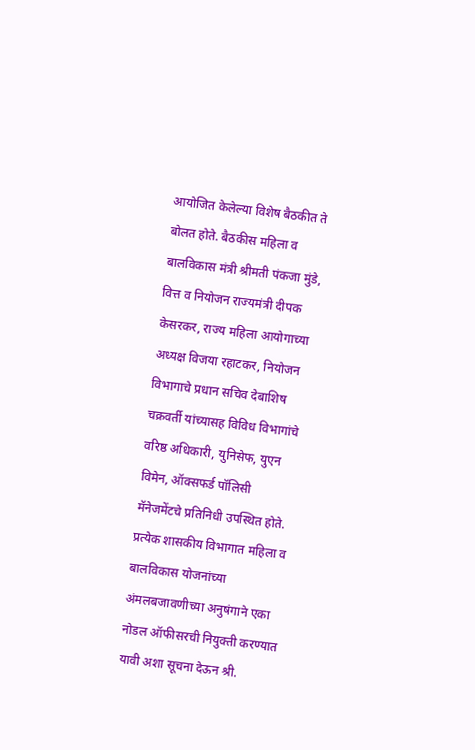आयोजित केलेल्या विशेष बैठकीत ते बोलत होते. बैठकीस महिला व बालविकास मंत्री श्रीमती पंकजा मुंडे, वित्त व नियोजन राज्यमंत्री दीपक केसरकर, राज्य महिला आयोगाच्या अध्यक्ष विजया रहाटकर, नियोजन विभागाचे प्रधान सचिव देबाशिष चक्रवर्ती यांच्यासह विविध विभागांचे वरिष्ठ अधिकारी, युनिसेफ, युएन विमेन, ऑक्सफर्ड पॉलिसी मॅनेजमेंटचे प्रतिनिधी उपस्थित होते.
प्रत्येक शासकीय विभागात महिला व बालविकास योजनांच्या अंमलबजावणीच्या अनुषंगाने एका नोडल ऑफीसरची नियुक्ती करण्यात यावी अशा सूचना देऊन श्री.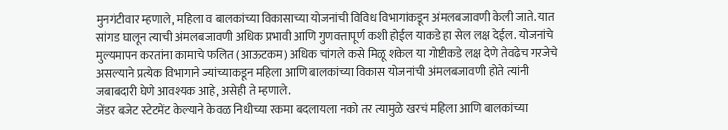मुनगंटीवार म्हणाले, महिला व बालकांच्या विकासाच्या योजनांची विविध विभागांकडून अंमलबजावणी केली जाते. यात सांगड घालून त्याची अंमलबजावणी अधिक प्रभावी आणि गुणवत्तापूर्ण कशी होईल याकडे हा सेल लक्ष देईल. योजनांचे मुल्यमापन करतांना कामाचे फलित (आऊटकम) अधिक चांगले कसे मिळू शकेल या गोष्टीकडे लक्ष देणे तेवढेच गरजेचे असल्याने प्रत्येक विभागाने ज्यांच्याकडून महिला आणि बालकांच्या विकास योजनांची अंमलबजावणी होते त्यांनी जबाबदारी घेणे आवश्यक आहे, असेही ते म्हणाले.
जेंडर बजेट स्टेटमेंट केल्याने केवळ निधीच्या रकमा बदलायला नको तर त्यामुळे खरचं महिला आणि बालकांच्या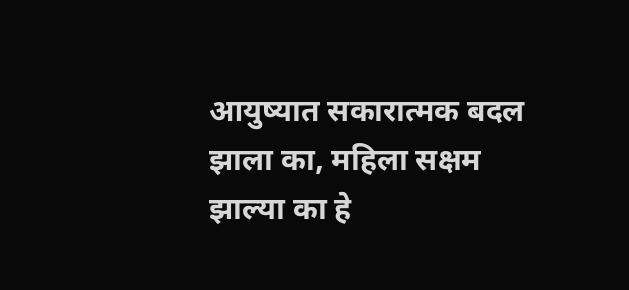आयुष्यात सकारात्मक बदल झाला का, महिला सक्षम झाल्या का हे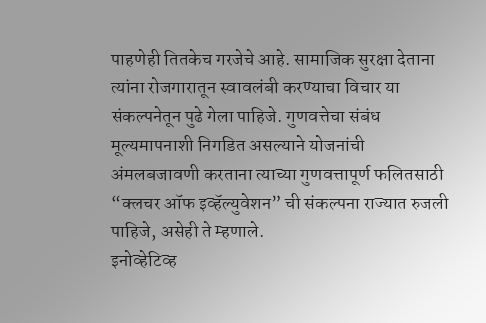पाहणेही तितकेच गरजेचे आहे. सामाजिक सुरक्षा देताना त्यांना रोजगारातून स्वावलंबी करण्याचा विचार या संकल्पनेतून पुढे गेला पाहिजे. गुणवत्तेचा संबंध मूल्यमापनाशी निगडित असल्याने योजनांची अंमलबजावणी करताना त्याच्या गुणवत्तापूर्ण फलितसाठी “क्लचर ऑफ इव्हॅल्युवेशन” ची संकल्पना राज्यात रुजली पाहिजे, असेही ते म्हणाले.
इनोव्हेटिव्ह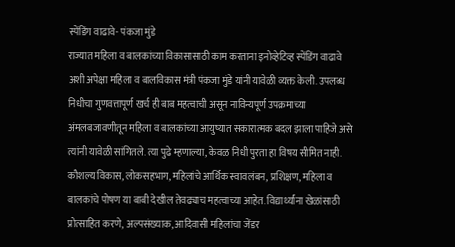स्पेंडिंग वाढावे- पंकजा मुंडे
राज्यात महिला व बालकांच्या विकासासाठी काम करताना इनोव्हेटिव्ह स्पेंडिंग वाढावे अशी अपेक्षा महिला व बालविकास मंत्री पंकजा मुंडे यांनी यावेळी व्यक्त केली. उपलब्ध निधीचा गुणवत्तापूर्ण खर्च ही बाब महत्वाची असून नाविन्यपूर्ण उपक्रमाच्या अंमलबजावणीतून महिला व बालकांच्या आयुष्यात सकारात्मक बदल झाला पाहिजे असे त्यांनी यावेळी सांगितले. त्या पुढे म्हणाल्या, केवळ निधी पुरता हा विषय सीमित नाही. कौशल्य विकास, लोकसहभाग, महिलांचे आर्थिक स्वावलंबन, प्रशिक्षण, महिला व बालकांचे पोषण या बाबी देखील तेवढ्याच महत्वाच्या आहेत. विद्यार्थ्यांना खेळांसाठी प्रोत्साहित करणे, अल्पसंख्याक, आदिवासी महिलांचा जेंडर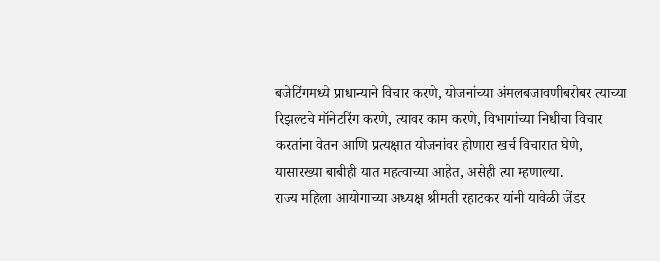बजेटिंगमध्ये प्राधान्याने विचार करणे, योजनांच्या अंमलबजावणीबरोबर त्याच्या रिझल्टचे मॉनेटरिंग करणे, त्यावर काम करणे, विभागांच्या निधीचा विचार करतांना वेतन आणि प्रत्यक्षात योजनांवर होणारा खर्च विचारात घेणे, यासारख्या बाबीही यात महत्वाच्या आहेत, असेही त्या म्हणाल्या.
राज्य महिला आयोगाच्या अध्यक्ष श्रीमती रहाटकर यांनी यावेळी जेंडर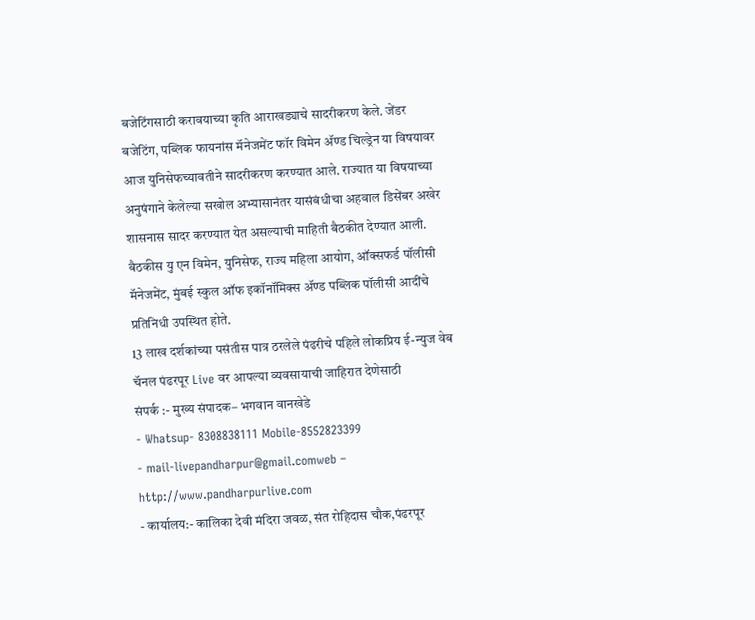बजेटिंगसाठी करावयाच्या कृति आराखड्याचे सादरीकरण केले. जेंडर बजेटिंग, पब्लिक फायनांस मॅनेजमेंट फॉर विमेन ॲण्ड चिल्ड्रेन या विषयावर आज युनिसेफच्यावतीने सादरीकरण करण्यात आले. राज्यात या विषयाच्या अनुषंगाने केलेल्या सखोल अभ्यासानंतर यासंबंधीचा अहवाल डिसेंबर अखेर शासनास सादर करण्यात येत असल्याची माहिती बैठकीत देण्यात आली.
बैठकीस यु एन विमेन, युनिसेफ, राज्य महिला आयोग, ऑक्सफर्ड पॉलीसी मॅनेजमेंट, मुंबई स्कुल ऑफ इकॉनॉमिक्स ॲण्ड पब्लिक पॉलीसी आदींचे प्रतिनिधी उपस्थित होते.
13 लाख दर्शकांच्या पसंतीस पात्र ठरलेले पंढरीचे पहिले लोकप्रिय ई-न्युज वेब चॅनल पंढरपूर Live वर आपल्या व्यवसायाची जाहिरात देणेसाठी
संपर्क :- मुख्य संपादक– भगवान वानखेडे
- Whatsup- 8308838111 Mobile-8552823399
- mail-livepandharpur@gmail.comweb – http://www.pandharpurlive.com
- कार्यालय:- कालिका देवी मंदिरा जवळ, संत रोहिदास चौक,पंढरपूर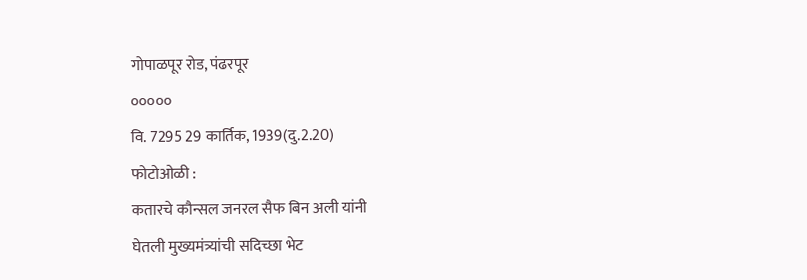गोपाळपूर रोड, पंढरपूर
०००००
वि. 7295 29 कार्तिक, 1939(दु.2.20)
फोटोओळी :
कतारचे कौन्सल जनरल सैफ बिन अली यांनी
घेतली मुख्यमंत्र्यांची सदिच्छा भेट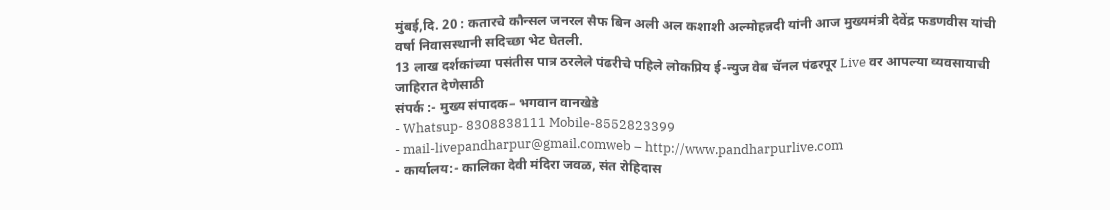मुंबई,दि. 20 : कतारचे कौन्सल जनरल सैफ बिन अली अल कशाशी अल्मोहन्नदी यांनी आज मुख्यमंत्री देवेंद्र फडणवीस यांची वर्षा निवासस्थानी सदिच्छा भेट घेतली.
13 लाख दर्शकांच्या पसंतीस पात्र ठरलेले पंढरीचे पहिले लोकप्रिय ई-न्युज वेब चॅनल पंढरपूर Live वर आपल्या व्यवसायाची जाहिरात देणेसाठी
संपर्क :- मुख्य संपादक– भगवान वानखेडे
- Whatsup- 8308838111 Mobile-8552823399
- mail-livepandharpur@gmail.comweb – http://www.pandharpurlive.com
- कार्यालय:- कालिका देवी मंदिरा जवळ, संत रोहिदास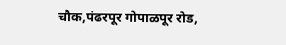चौक,पंढरपूर गोपाळपूर रोड,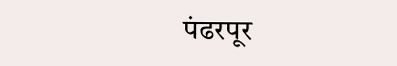पंढरपूर